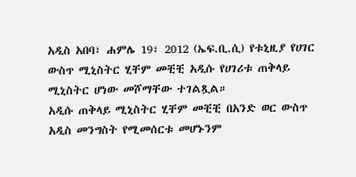አዲስ አበባ፣ ሐምሌ 19፣ 2012 (ኤፍ.ቢ.ሲ) የቱኒዚያ የሀገር ውስጥ ሚኒስትር ሂቸም መቺቺ አዲሱ የሀገሪቱ ጠቅላይ ሚኒስትር ሆነው መሾማቸው ተገልጿል።
አዲሱ ጠቅላይ ሚኒስትር ሂቸም መቺቺ በአንድ ወር ውስጥ አዲስ መንግስት የሚመሰርቱ መሆኑንም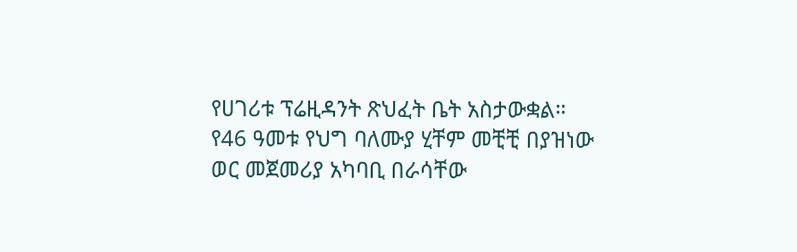የሀገሪቱ ፕሬዚዳንት ጽህፈት ቤት አስታውቋል።
የ46 ዓመቱ የህግ ባለሙያ ሂቸም መቺቺ በያዝነው ወር መጀመሪያ አካባቢ በራሳቸው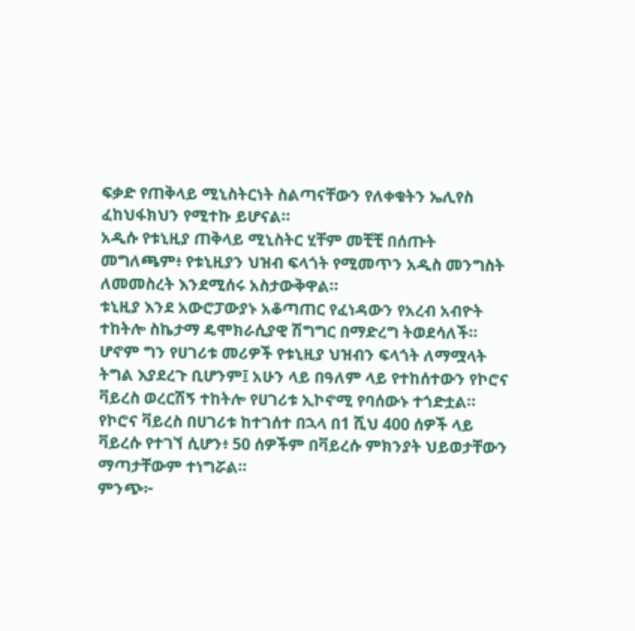ፍቃድ የጠቅላይ ሚኒስትርነት ስልጣናቸውን የለቀቁትን ኤሊየስ ፈከህፋክህን የሚተኩ ይሆናል።
አዲሱ የቱኒዚያ ጠቅላይ ሚኒስትር ሂቸም መቺቺ በሰጡት መግለጫም፥ የቱኒዚያን ህዝብ ፍላጎት የሚመጥን አዲስ መንግስት ለመመስረት እንደሚሰሩ አስታውቅዋል።
ቱኒዚያ እንደ አውሮፓውያኑ አቆጣጠር የፈነዳውን የአረብ አብዮት ተከትሎ ስኬታማ ዴሞክራሲያዊ ሽግግር በማድረግ ትወደሳለች።
ሆኖም ግን የሀገሪቱ መሪዎች የቱኒዚያ ህዝብን ፍላጎት ለማሟላት ትግል እያደረጉ ቢሆንም፤ አሁን ላይ በዓለም ላይ የተከሰተውን የኮሮና ቫይረስ ወረርሽኝ ተከትሎ የሀገሪቱ ኢኮኖሚ የባሰውኑ ተጎድቷል።
የኮሮና ቫይረስ በሀገሪቱ ከተገሰተ በኋላ በ1 ሺህ 400 ሰዎች ላይ ቫይረሱ የተገኘ ሲሆን፥ 50 ሰዎችም በቫይረሱ ምክንያት ህይወታቸውን ማጣታቸውም ተነግሯል።
ምንጭ፦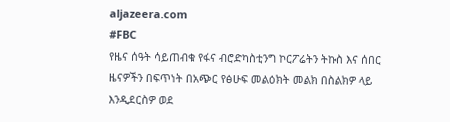aljazeera.com
#FBC
የዜና ሰዓት ሳይጠብቁ የፋና ብሮድካስቲንግ ኮርፖሬትን ትኩስ እና ሰበር ዜናዎችን በፍጥነት በአጭር የፅሁፍ መልዕክት መልክ በስልክዎ ላይ እንዲደርስዎ ወደ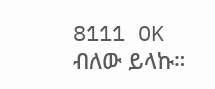8111 OK ብለው ይላኩ።